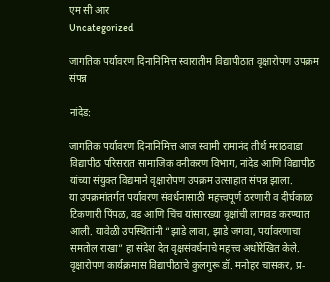एम सी आर
Uncategorized

जागतिक पर्यावरण दिनानिमित्त स्वारातीम विद्यापीठात वृक्षारोपण उपक्रम संपन्न

नांदेड:

जागतिक पर्यावरण दिनानिमित्त आज स्वामी रामानंद तीर्थ मराठवाडा विद्यापीठ परिसरात सामाजिक वनीकरण विभाग, नांदेड आणि विद्यापीठ यांच्या संयुक्त विद्यमाने वृक्षारोपण उपक्रम उत्साहात संपन्न झाला.
या उपक्रमांतर्गत पर्यावरण संवर्धनासाठी महत्त्वपूर्ण ठरणारी व दीर्घकाळ टिकणारी पिंपळ, वड आणि चिंच यांसारख्या वृक्षांची लागवड करण्यात आली. यावेळी उपस्थितांनी “झाडे लावा, झाडे जगवा, पर्यावरणाचा समतोल राखा” हा संदेश देत वृक्षसंवर्धनाचे महत्त्व अधोरेखित केले.
वृक्षारोपण कार्यक्रमास विद्यापीठाचे कुलगुरू डॉ. मनोहर चासकर, प्र-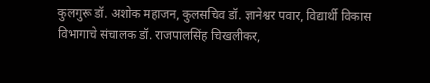कुलगुरू डॉ. अशोक महाजन, कुलसचिव डॉ. ज्ञानेश्वर पवार, विद्यार्थी विकास विभागाचे संचालक डॉ. राजपालसिंह चिखलीकर,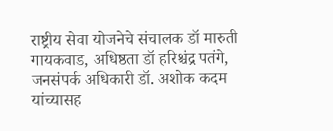राष्ट्रीय सेवा योजनेचे संचालक डॉ मारुती गायकवाड, अधिष्ठता डॉ हरिश्चंद्र पतंगे, जनसंपर्क अधिकारी डॉ. अशोक कदम यांच्यासह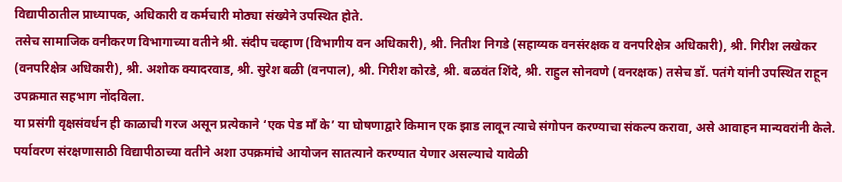विद्यापीठातील प्राध्यापक, अधिकारी व कर्मचारी मोठ्या संख्येने उपस्थित होते.
तसेच सामाजिक वनीकरण विभागाच्या वतीने श्री. संदीप चव्हाण (विभागीय वन अधिकारी), श्री. नितीश निगडे (सहाय्यक वनसंरक्षक व वनपरिक्षेत्र अधिकारी), श्री. गिरीश लखेकर (वनपरिक्षेत्र अधिकारी), श्री. अशोक क्यादरवाड, श्री. सुरेश बळी (वनपाल), श्री. गिरीश कोरडे, श्री. बळवंत शिंदे, श्री. राहुल सोनवणे (वनरक्षक) तसेच डॉ. पतंगे यांनी उपस्थित राहून उपक्रमात सहभाग नोंदविला.
या प्रसंगी वृक्षसंवर्धन ही काळाची गरज असून प्रत्येकाने ‘एक पेड माँ के’ या घोषणाद्वारे किमान एक झाड लावून त्याचे संगोपन करण्याचा संकल्प करावा, असे आवाहन मान्यवरांनी केले. पर्यावरण संरक्षणासाठी विद्यापीठाच्या वतीने अशा उपक्रमांचे आयोजन सातत्याने करण्यात येणार असल्याचे यावेळी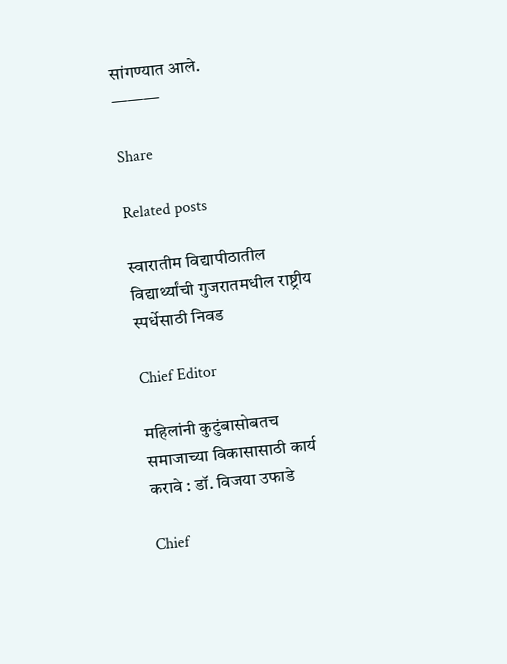सांगण्यात आले.
———

Share

Related posts

स्वारातीम विद्यापीठातील विद्यार्थ्यांची गुजरातमधील राष्ट्रीय स्पर्धेसाठी निवड

Chief Editor

महिलांनी कुटुंबासोबतच समाजाच्या विकासासाठी कार्य करावे : डॉ. विजया उफाडे

Chief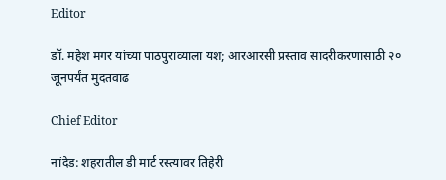Editor

डॉ. महेश मगर यांच्या पाठपुराव्याला यश; आरआरसी प्रस्ताव सादरीकरणासाठी २० जूनपर्यंत मुदतवाढ

Chief Editor

नांदेड: शहरातील डी मार्ट रस्त्यावर तिहेरी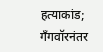हत्याकांड; गँगवॉरनंतर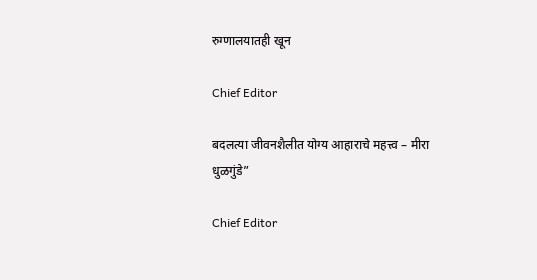रुग्णालयातही खून

Chief Editor

बदलत्या जीवनशैलीत योग्य आहाराचे महत्त्व – मीरा धुळगुंडे”

Chief Editor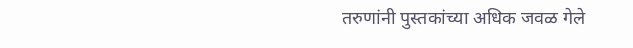तरुणांनी पुस्तकांच्या अधिक जवळ गेले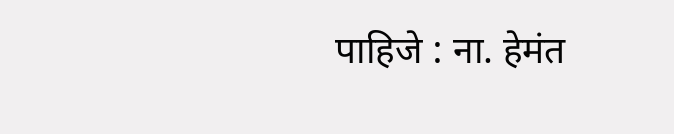पाहिजे : ना. हेमंत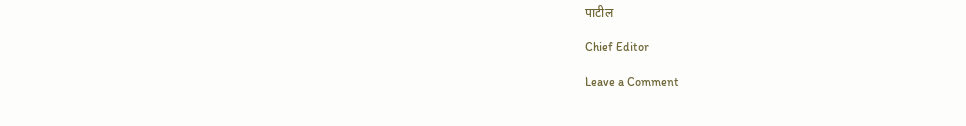पाटील

Chief Editor

Leave a Comment